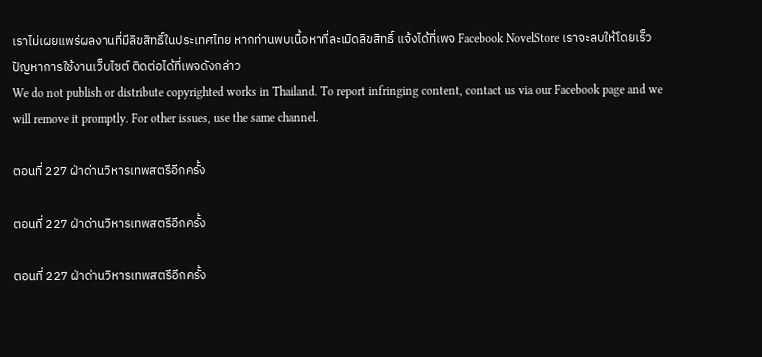เราไม่เผยแพร่ผลงานที่มีลิขสิทธิ์ในประเทศไทย หากท่านพบเนื้อหาที่ละเมิดลิขสิทธิ์ แจ้งได้ที่เพจ Facebook NovelStore เราจะลบให้โดยเร็ว
ปัญหาการใช้งานเว็บไซต์ ติดต่อได้ที่เพจดังกล่าว
We do not publish or distribute copyrighted works in Thailand. To report infringing content, contact us via our Facebook page and we will remove it promptly. For other issues, use the same channel.

ตอนที่ 227 ฝ่าด่านวิหารเทพสตรีอีกครั้ง

ตอนที่ 227 ฝ่าด่านวิหารเทพสตรีอีกครั้ง

ตอนที่ 227 ฝ่าด่านวิหารเทพสตรีอีกครั้ง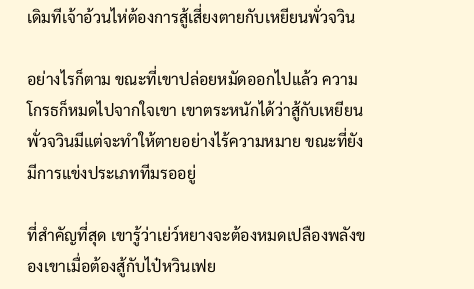เดิมทีเจ้าอ้วนไห่ต้องการสู้เสี่ยงตายกับเหยียนพั่วจวิน

อย่างไรก็ตาม ขณะที่เขาปล่อยหมัดออกไปแล้ว ความโกรธก็หมดไปจากใจเขา เขาตระหนักได้ว่าสู้กับเหยียนพั่วจวินมีแต่จะทำให้ตายอย่างไร้ความหมาย ขณะที่ยังมีการแข่งประเภททีมรออยู่

ที่สำคัญที่สุด เขารู้ว่าเย่ว์หยางจะต้องหมดเปลืองพลังของเขาเมื่อต้องสู้กับไป๋หวินเฟย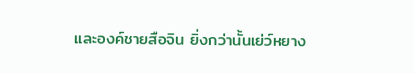และองค์ชายสือจิน ยิ่งกว่านั้นเย่ว์หยาง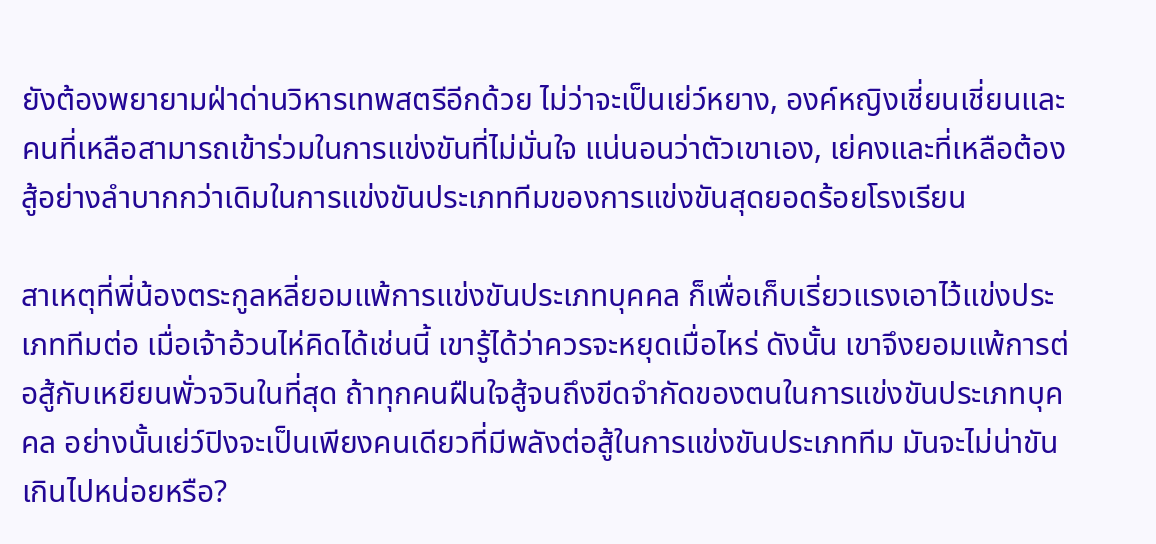ยังต้องพยายามฝ่าด่านวิหารเทพสตรีอีกด้วย ไม่ว่าจะเป็นเย่ว์หยาง, องค์หญิงเชี่ยนเชี่ยนและคนที่เหลือสามารถเข้าร่วมในการแข่งขันที่ไม่มั่นใจ แน่นอนว่าตัวเขาเอง, เย่คงและที่เหลือต้องสู้อย่างลำบากกว่าเดิมในการแข่งขันประเภททีมของการแข่งขันสุดยอดร้อยโรงเรียน

สาเหตุที่พี่น้องตระกูลหลี่ยอมแพ้การแข่งขันประเภทบุคคล ก็เพื่อเก็บเรี่ยวแรงเอาไว้แข่งประเภททีมต่อ เมื่อเจ้าอ้วนไห่คิดได้เช่นนี้ เขารู้ได้ว่าควรจะหยุดเมื่อไหร่ ดังนั้น เขาจึงยอมแพ้การต่อสู้กับเหยียนพั่วจวินในที่สุด ถ้าทุกคนฝืนใจสู้จนถึงขีดจำกัดของตนในการแข่งขันประเภทบุคคล อย่างนั้นเย่ว์ปิงจะเป็นเพียงคนเดียวที่มีพลังต่อสู้ในการแข่งขันประเภททีม มันจะไม่น่าขันเกินไปหน่อยหรือ?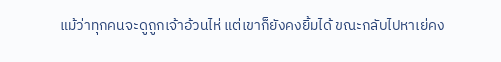แม้ว่าทุกคนจะดูถูกเจ้าอ้วนไห่ แต่เขาก็ยังคงยิ้มได้ ขณะกลับไปหาเย่คง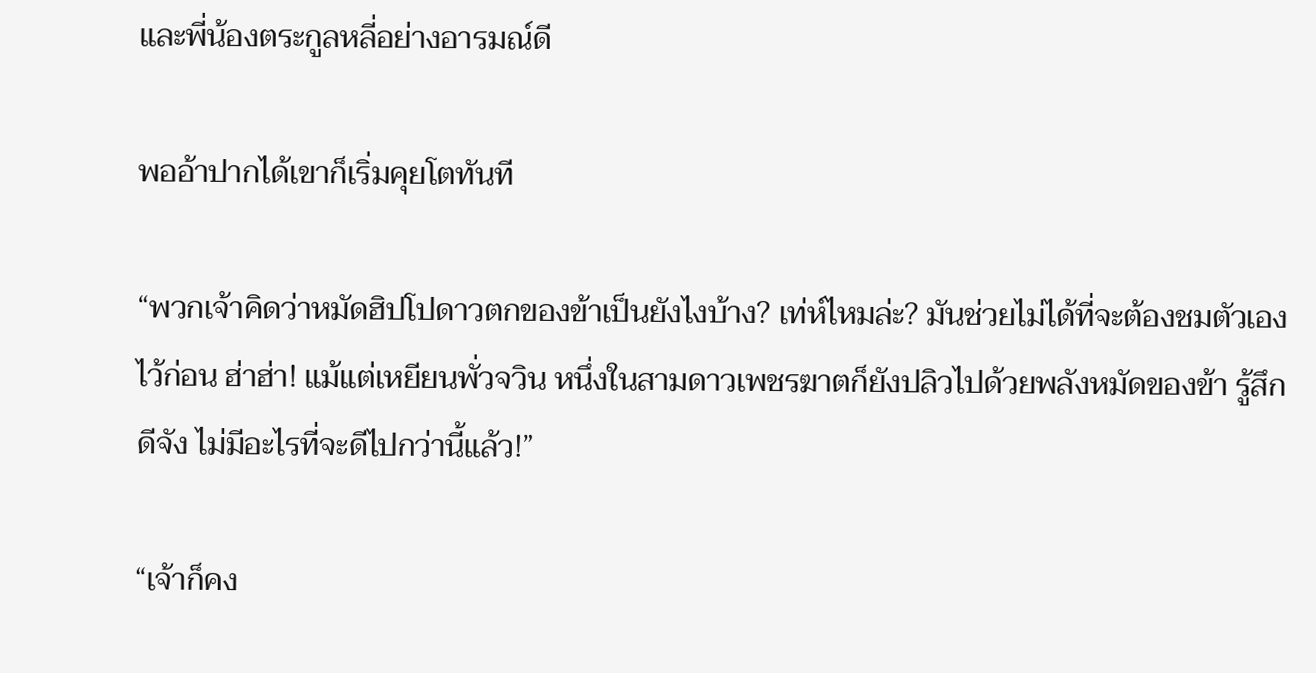และพี่น้องตระกูลหลี่อย่างอารมณ์ดี

พออ้าปากได้เขาก็เริ่มคุยโตทันที

“พวกเจ้าคิดว่าหมัดฮิปโปดาวตกของข้าเป็นยังไงบ้าง? เท่ห์ไหมล่ะ? มันช่วยไม่ได้ที่จะต้องชมตัวเองไว้ก่อน ฮ่าฮ่า! แม้แต่เหยียนพั่วจวิน หนึ่งในสามดาวเพชรฆาตก็ยังปลิวไปด้วยพลังหมัดของข้า รู้สึกดีจัง ไม่มีอะไรที่จะดีไปกว่านี้แล้ว!”

“เจ้าก็คง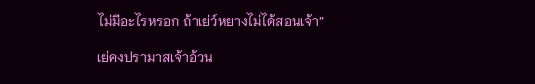ไม่มีอะไรหรอก ถ้าเย่ว์หยางไม่ได้สอนเจ้า”

เย่คงปรามาสเจ้าอ้วน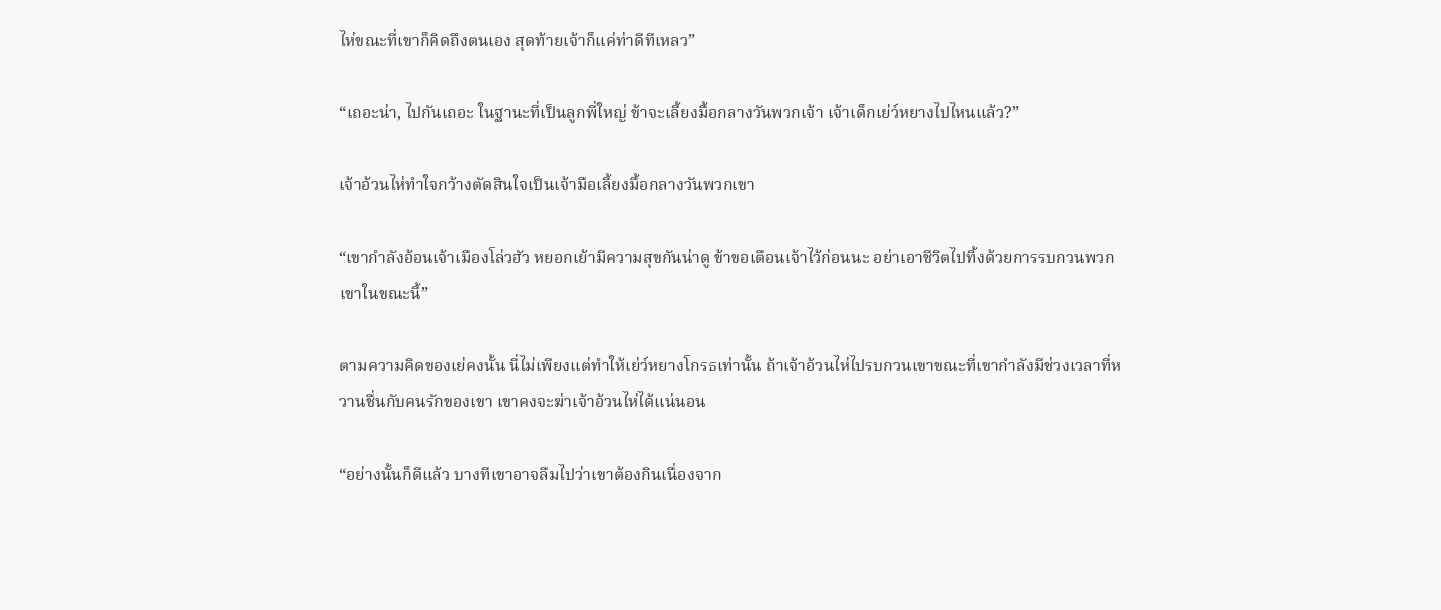ไห่ขณะที่เขาก็คิดถึงตนเอง สุดท้ายเจ้าก็แค่ท่าดีทีเหลว”

“เถอะน่า, ไปกันเถอะ ในฐานะที่เป็นลูกพี่ใหญ่ ข้าจะเลี้ยงมื้อกลางวันพวกเจ้า เจ้าเด็กเย่ว์หยางไปไหนแล้ว?”

เจ้าอ้วนไห่ทำใจกว้างตัดสินใจเป็นเจ้ามือเลี้ยงมื้อกลางวันพวกเขา

“เขากำลังอ้อนเจ้าเมืองโล่วฮัว หยอกเย้ามีความสุขกันน่าดู ข้าขอเตือนเจ้าไว้ก่อนนะ อย่าเอาชีวิตไปทิ้งด้วยการรบกวนพวกเขาในขณะนี้”

ตามความคิดของเย่คงนั้น นี่ไม่เพียงแต่ทำให้เย่ว์หยางโกรธเท่านั้น ถ้าเจ้าอ้วนไห่ไปรบกวนเขาขณะที่เขากำลังมีช่วงเวลาที่หวานชื่นกับคนรักของเขา เขาคงจะฆ่าเจ้าอ้วนไห่ได้แน่นอน

“อย่างนั้นก็ดีแล้ว บางทีเขาอาจลืมไปว่าเขาต้องกินเนื่องจาก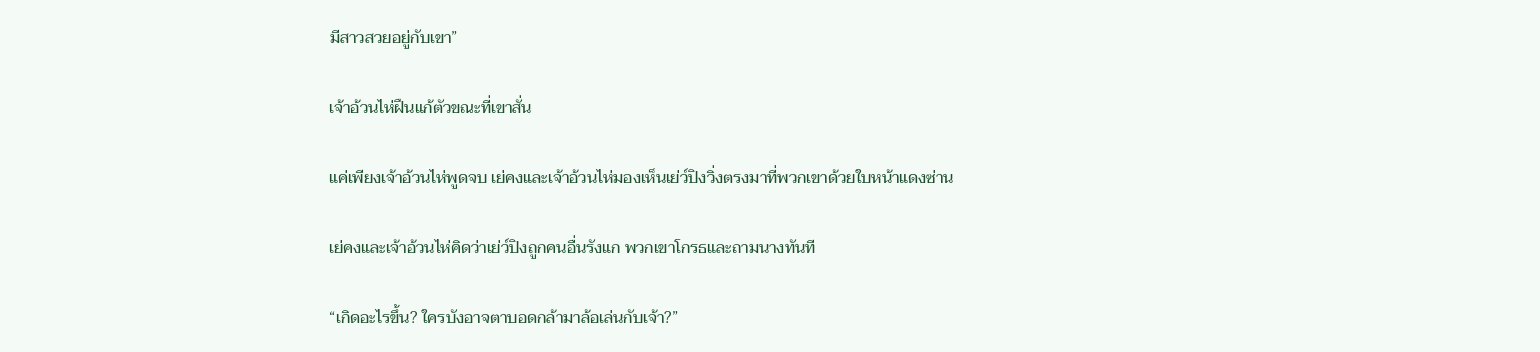มีสาวสวยอยู่กับเขา”

เจ้าอ้วนไห่ฝืนแก้ตัวขณะที่เขาสั่น

แค่เพียงเจ้าอ้วนไห่พูดจบ เย่คงและเจ้าอ้วนไห่มองเห็นเย่ว์ปิงวิ่งตรงมาที่พวกเขาด้วยใบหน้าแดงซ่าน

เย่คงและเจ้าอ้วนไห่คิดว่าเย่ว์ปิงถูกคนอื่นรังแก พวกเขาโกรธและถามนางทันที

“เกิดอะไรขึ้น? ใครบังอาจตาบอดกล้ามาล้อเล่นกับเจ้า?”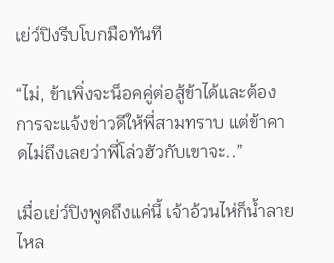เย่ว์ปิงรีบโบกมือทันที

“ไม่, ข้าเพิ่งจะน็อคคู่ต่อสู้ข้าได้และต้องการจะแจ้งข่าวดีให้พี่สามทราบ แต่ข้าคาดไม่ถึงเลยว่าพี่โล่วฮัวกับเขาจะ..”

เมื่อเย่ว์ปิงพูดถึงแค่นี้ เจ้าอ้วนไห่ก็น้ำลายไหล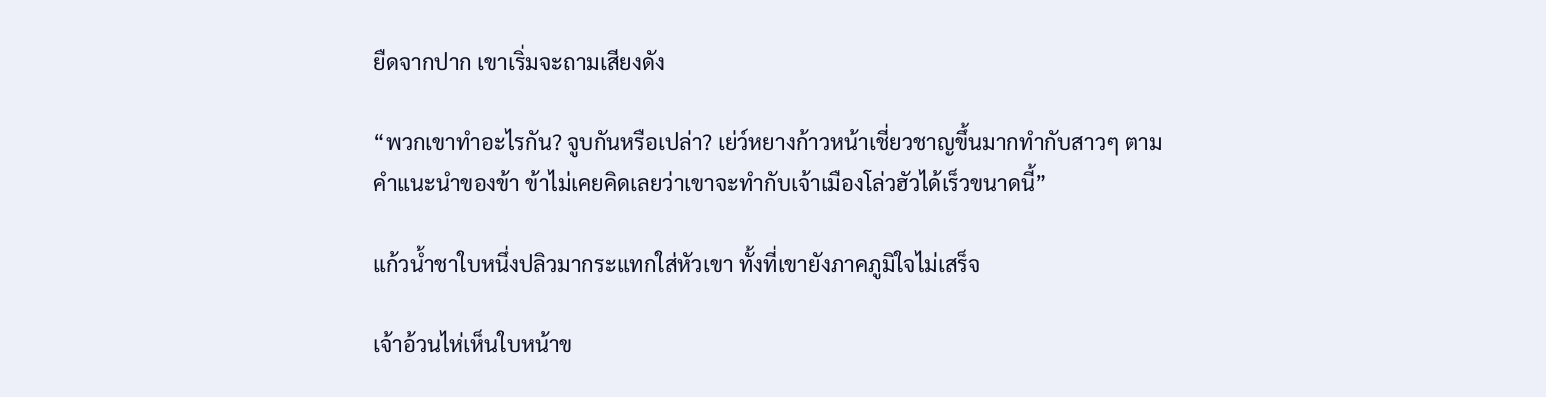ยืดจากปาก เขาเริ่มจะถามเสียงดัง

“พวกเขาทำอะไรกัน? จูบกันหรือเปล่า? เย่ว์หยางก้าวหน้าเชี่ยวชาญขึ้นมากทำกับสาวๆ ตามคำแนะนำของข้า ข้าไม่เคยคิดเลยว่าเขาจะทำกับเจ้าเมืองโล่วฮัวได้เร็วขนาดนี้”

แก้วน้ำชาใบหนึ่งปลิวมากระแทกใส่หัวเขา ทั้งที่เขายังภาคภูมิใจไม่เสร็จ

เจ้าอ้วนไห่เห็นใบหน้าข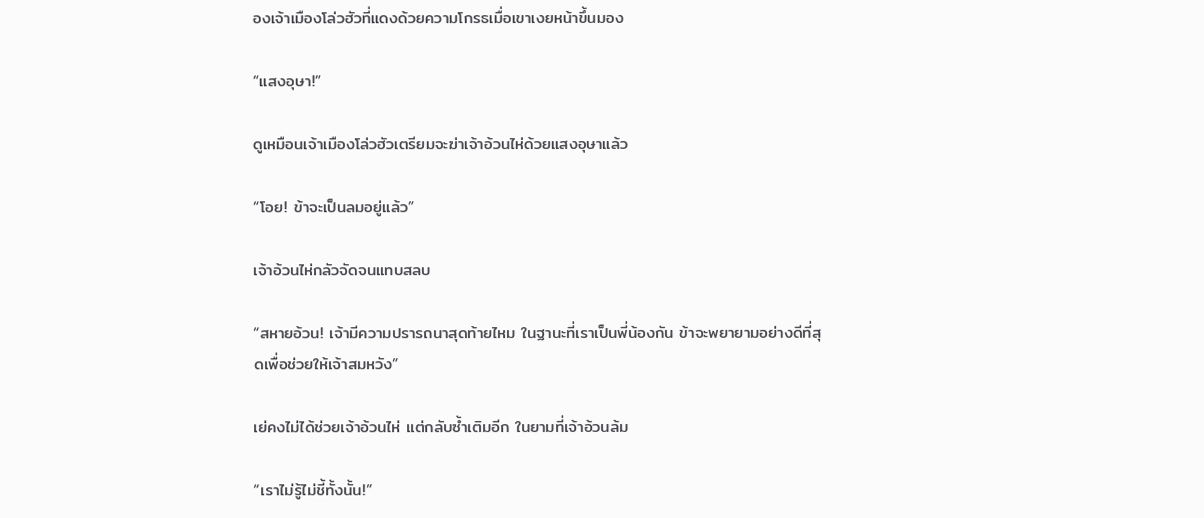องเจ้าเมืองโล่วฮัวที่แดงด้วยความโกรธเมื่อเขาเงยหน้าขึ้นมอง

“แสงอุษา!”

ดูเหมือนเจ้าเมืองโล่วฮัวเตรียมจะฆ่าเจ้าอ้วนไห่ด้วยแสงอุษาแล้ว

“โอย! ข้าจะเป็นลมอยู่แล้ว”

เจ้าอ้วนไห่กลัวจัดจนแทบสลบ

“สหายอ้วน! เจ้ามีความปรารถนาสุดท้ายไหม ในฐานะที่เราเป็นพี่น้องกัน ข้าจะพยายามอย่างดีที่สุดเพื่อช่วยให้เจ้าสมหวัง”

เย่คงไม่ได้ช่วยเจ้าอ้วนไห่ แต่กลับซ้ำเติมอีก ในยามที่เจ้าอ้วนล้ม

“เราไม่รู้ไม่ชี้ทั้งนั้น!”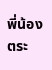พี่น้องตระ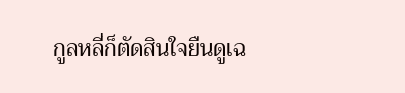กูลหลี่ก็ตัดสินใจยืนดูเฉ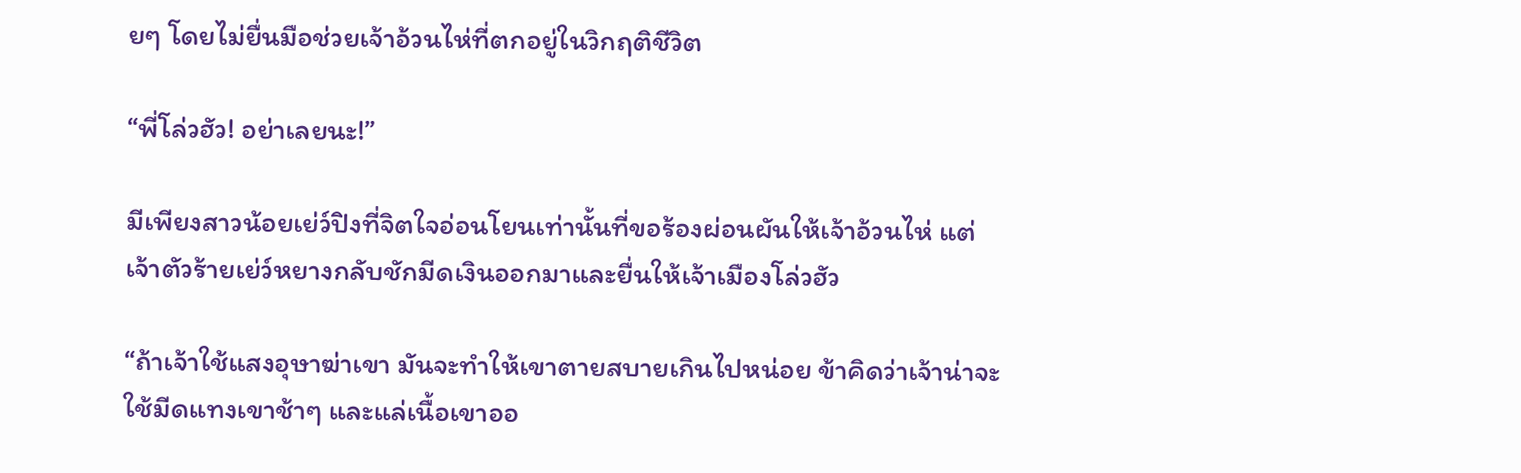ยๆ โดยไม่ยื่นมือช่วยเจ้าอ้วนไห่ที่ตกอยู่ในวิกฤติชีวิต

“พี่โล่วฮัว! อย่าเลยนะ!”

มีเพียงสาวน้อยเย่ว์ปิงที่จิตใจอ่อนโยนเท่านั้นที่ขอร้องผ่อนผันให้เจ้าอ้วนไห่ แต่เจ้าตัวร้ายเย่ว์หยางกลับชักมีดเงินออกมาและยื่นให้เจ้าเมืองโล่วฮัว

“ถ้าเจ้าใช้แสงอุษาฆ่าเขา มันจะทำให้เขาตายสบายเกินไปหน่อย ข้าคิดว่าเจ้าน่าจะใช้มีดแทงเขาช้าๆ และแล่เนื้อเขาออ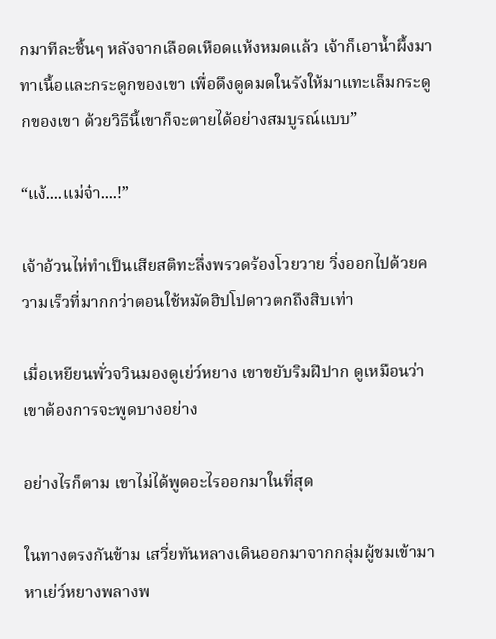กมาทีละชิ้นๆ หลังจากเลือดเหือดแห้งหมดแล้ว เจ้าก็เอาน้ำผึ้งมาทาเนื้อและกระดูกของเขา เพื่อดึงดูดมดในรังให้มาแทะเล็มกระดูกของเขา ด้วยวิธีนี้เขาก็จะตายได้อย่างสมบูรณ์แบบ”

“แง้....แม่จ๋า....!”

เจ้าอ้วนไห่ทำเป็นเสียสติทะลึ่งพรวดร้องโวยวาย วิ่งออกไปด้วยความเร็วที่มากกว่าตอนใช้หมัดฮิปโปดาวตกถึงสิบเท่า

เมื่อเหยียนพั่วจวินมองดูเย่ว์หยาง เขาขยับริมฝีปาก ดูเหมือนว่าเขาต้องการจะพูดบางอย่าง

อย่างไรก็ตาม เขาไม่ได้พูดอะไรออกมาในที่สุด

ในทางตรงกันข้าม เสวี่ยทันหลางเดินออกมาจากกลุ่มผู้ชมเข้ามาหาเย่ว์หยางพลางพ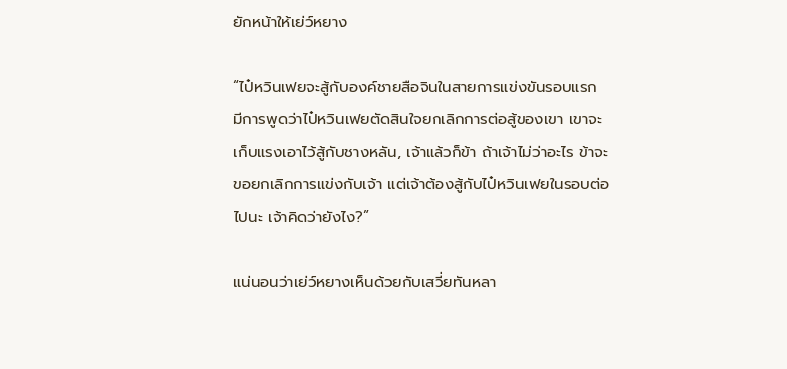ยักหน้าให้เย่ว์หยาง

“ไป๋หวินเฟยจะสู้กับองค์ชายสือจินในสายการแข่งขันรอบแรก มีการพูดว่าไป๋หวินเฟยตัดสินใจยกเลิกการต่อสู้ของเขา เขาจะเก็บแรงเอาไว้สู้กับชางหลัน, เจ้าแล้วก็ข้า ถ้าเจ้าไม่ว่าอะไร ข้าจะขอยกเลิกการแข่งกับเจ้า แต่เจ้าต้องสู้กับไป๋หวินเฟยในรอบต่อไปนะ เจ้าคิดว่ายังไง?”

แน่นอนว่าเย่ว์หยางเห็นด้วยกับเสวี่ยทันหลา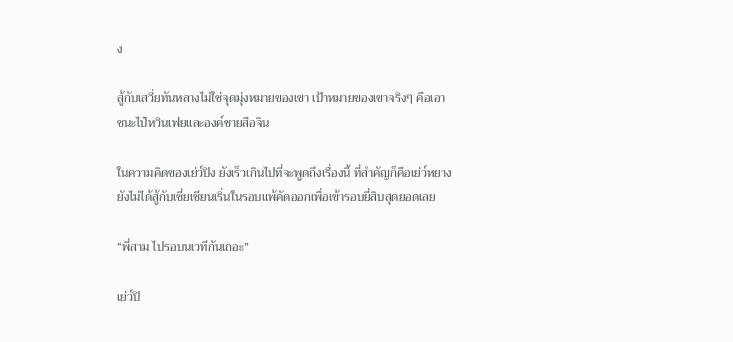ง

สู้กับเสวี่ยทันหลางไม่ใช่จุดมุ่งหมายของเขา เป้าหมายของเขาจริงๆ คือเอาชนะไป๋หวินเฟยและองค์ชายสือจิน

ในความคิดของเย่ว์ปิง ยังเร็วเกินไปที่จะพูดถึงเรื่องนี้ ที่สำคัญก็คือเย่ว์หยางยังไม่ได้สู้กับเซี่ยเชียนเริ่นในรอบแพ้คัดออกเพื่อเข้ารอบยี่สิบสุดยอดเลย

“พี่สาม ไปรอบนเวทีกันเถอะ”

เย่ว์ปิ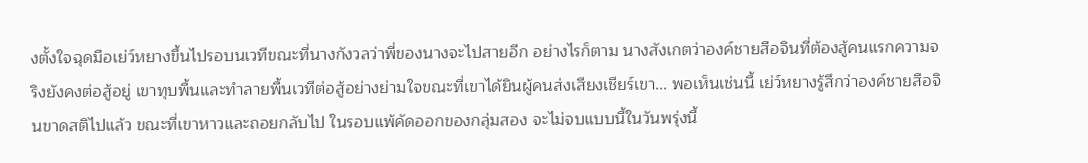งตั้งใจฉุดมือเย่ว์หยางขึ้นไปรอบนเวทีขณะที่นางกังวลว่าพี่ของนางจะไปสายอีก อย่างไรก็ตาม นางสังเกตว่าองค์ชายสือจินที่ต้องสู้คนแรกความจริงยังคงต่อสู้อยู่ เขาทุบพื้นและทำลายพื้นเวทีต่อสู้อย่างย่ามใจขณะที่เขาได้ยินผู้คนส่งเสียงเชียร์เขา... พอเห็นเช่นนี้ เย่ว์หยางรู้สึกว่าองค์ชายสือจินขาดสติไปแล้ว ขณะที่เขาหาวและถอยกลับไป ในรอบแพ้คัดออกของกลุ่มสอง จะไม่จบแบบนี้ในวันพรุ่งนี้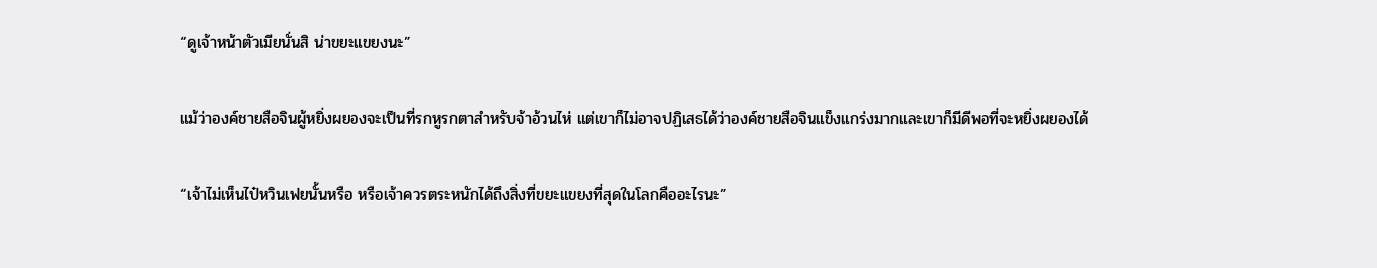“ดูเจ้าหน้าตัวเมียนั่นสิ น่าขยะแขยงนะ”

แม้ว่าองค์ชายสือจินผู้หยิ่งผยองจะเป็นที่รกหูรกตาสำหรับจ้าอ้วนไห่ แต่เขาก็ไม่อาจปฏิเสธได้ว่าองค์ชายสือจินแข็งแกร่งมากและเขาก็มีดีพอที่จะหยิ่งผยองได้

“เจ้าไม่เห็นไป๋หวินเฟยนั้นหรือ หรือเจ้าควรตระหนักได้ถึงสิ่งที่ขยะแขยงที่สุดในโลกคืออะไรนะ”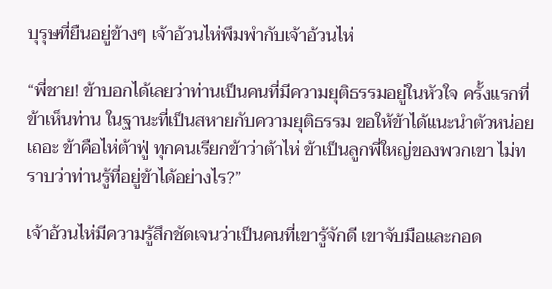บุรุษที่ยืนอยู่ข้างๆ เจ้าอ้วนไห่พึมพำกับเจ้าอ้วนไห่

“พี่ชาย! ข้าบอกได้เลยว่าท่านเป็นคนที่มีความยุติธรรมอยู่ในหัวใจ ครั้งแรกที่ข้าเห็นท่าน ในฐานะที่เป็นสหายกับความยุติธรรม ขอให้ข้าได้แนะนำตัวหน่อยเถอะ ข้าคือไห่ต้าฟู่ ทุกคนเรียกข้าว่าต้าไห่ ข้าเป็นลูกพี่ใหญ่ของพวกเขา ไม่ทราบว่าท่านรู้ที่อยู่ข้าได้อย่างไร?”

เจ้าอ้วนไห่มีความรู้สึกชัดเจนว่าเป็นคนที่เขารู้จักดี เขาจับมือและกอด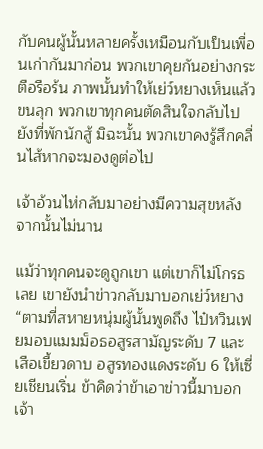กับคนผู้นั้นหลายครั้งเหมือนกับเป็นเพื่อนเก่ากันมาก่อน พวกเขาคุยกันอย่างกระตือรือร้น ภาพนั้นทำให้เย่ว์หยางเห็นแล้วขนลุก พวกเขาทุกคนตัดสินใจกลับไปยังที่พักนักสู้ มิฉะนั้น พวกเขาคงรู้สึกคลื่นไส้หากจะมองดูต่อไป

เจ้าอ้วนไห่กลับมาอย่างมีความสุขหลังจากนั้นไม่นาน

แม้ว่าทุกคนจะดูถูกเขา แต่เขาก็ไม่โกรธเลย เขายังนำข่าวกลับมาบอกเย่ว์หยาง “ตามที่สหายหนุ่มผู้นั้นพูดถึง ไป๋หวินเฟยมอบแมมม็อธอสูรสามัญระดับ 7 และเสือเขี้ยวดาบ อสูรทองแดงระดับ 6 ให้เซี่ยเชียนเริ่น ข้าคิดว่าข้าเอาข่าวนี้มาบอกเจ้า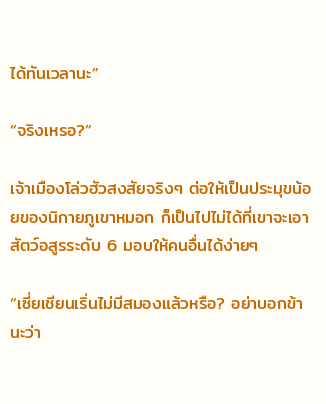ได้ทันเวลานะ”

“จริงเหรอ?”

เจ้าเมืองโล่วฮัวสงสัยจริงๆ ต่อให้เป็นประมุขน้อยของนิกายภูเขาหมอก ก็เป็นไปไม่ได้ที่เขาจะเอาสัตว์อสูรระดับ 6 มอบให้คนอื่นได้ง่ายๆ

“เซี่ยเชียนเริ่นไม่มีสมองแล้วหรือ? อย่าบอกข้านะว่า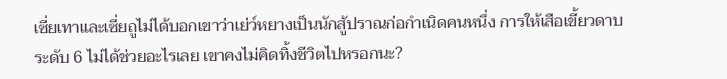เซี่ยเทาและเซี่ยถูไม่ได้บอกเขาว่าเย่ว์หยางเป็นนักสู้ปราณก่อกำเนิดคนหนึ่ง การให้เสือเขี้ยวดาบระดับ 6 ไม่ได้ช่วยอะไรเลย เขาคงไม่คิดทิ้งชีวิตไปหรอกนะ?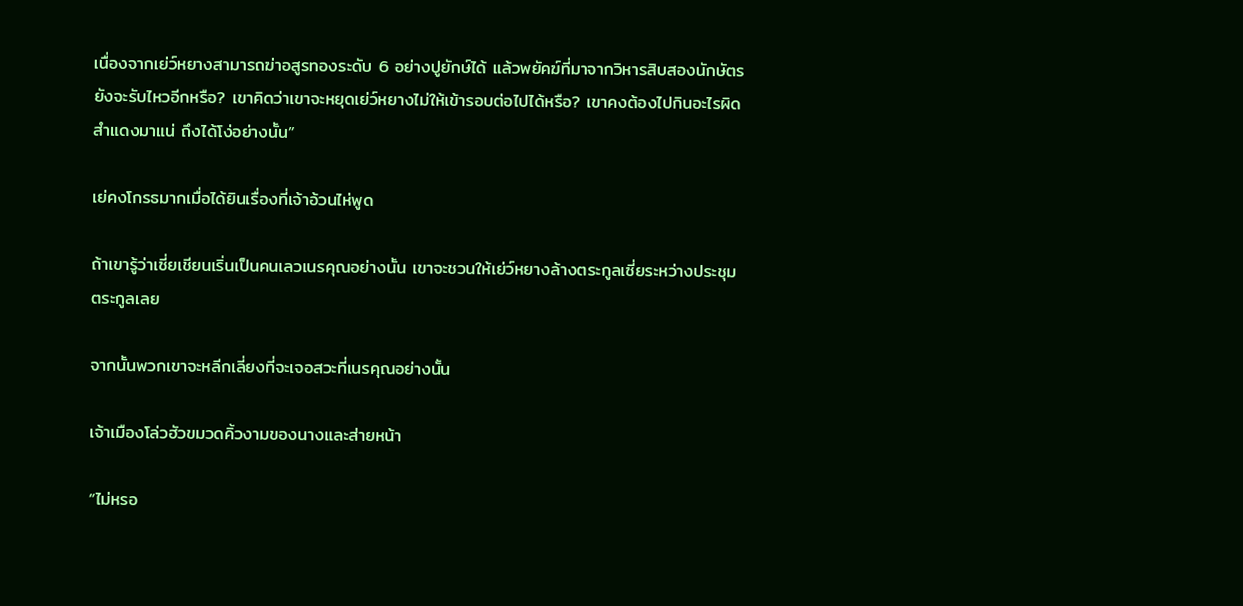เนื่องจากเย่ว์หยางสามารถฆ่าอสูรทองระดับ 6 อย่างปูยักษ์ได้ แล้วพยัคฆ์ที่มาจากวิหารสิบสองนักษัตรยังจะรับไหวอีกหรือ? เขาคิดว่าเขาจะหยุดเย่ว์หยางไม่ให้เข้ารอบต่อไปได้หรือ? เขาคงต้องไปกินอะไรผิดสำแดงมาแน่ ถึงได้โง่อย่างนั้น”

เย่คงโกรธมากเมื่อได้ยินเรื่องที่เจ้าอ้วนไห่พูด

ถ้าเขารู้ว่าเซี่ยเชียนเริ่นเป็นคนเลวเนรคุณอย่างนั้น เขาจะชวนให้เย่ว์หยางล้างตระกูลเซี่ยระหว่างประชุมตระกูลเลย

จากนั้นพวกเขาจะหลีกเลี่ยงที่จะเจอสวะที่เนรคุณอย่างนั้น

เจ้าเมืองโล่วฮัวขมวดคิ้วงามของนางและส่ายหน้า

“ไม่หรอ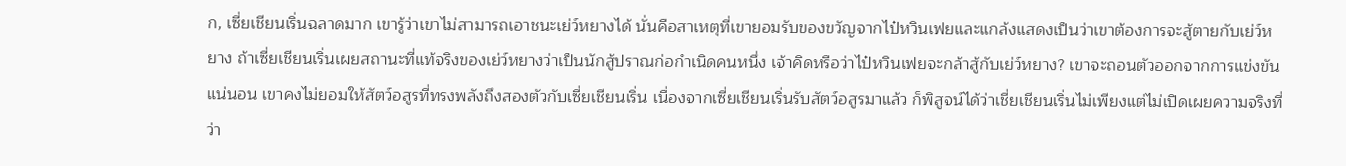ก, เซี่ยเชียนเริ่นฉลาดมาก เขารู้ว่าเขาไม่สามารถเอาชนะเย่ว์หยางได้ นั่นคือสาเหตุที่เขายอมรับของขวัญจากไป๋หวินเฟยและแกล้งแสดงเป็นว่าเขาต้องการจะสู้ตายกับเย่ว์หยาง ถ้าเซี่ยเชียนเริ่นเผยสถานะที่แท้จริงของเย่ว์หยางว่าเป็นนักสู้ปราณก่อกำเนิดคนหนึ่ง เจ้าคิดหรือว่าไป๋หวินเฟยจะกล้าสู้กับเย่ว์หยาง? เขาจะถอนตัวออกจากการแข่งขันแน่นอน เขาคงไม่ยอมให้สัตว์อสูรที่ทรงพลังถึงสองตัวกับเซี่ยเชียนเริ่น เนื่องจากเซี่ยเชียนเริ่นรับสัตว์อสูรมาแล้ว ก็พิสูจน์ได้ว่าเชี่ยเชียนเริ่นไม่เพียงแต่ไม่เปิดเผยความจริงที่ว่า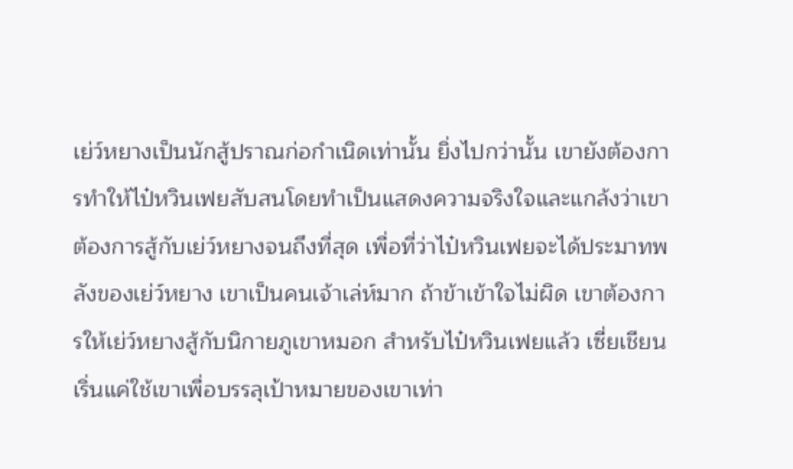เย่ว์หยางเป็นนักสู้ปราณก่อกำเนิดเท่านั้น ยิ่งไปกว่านั้น เขายังต้องการทำให้ไป๋หวินเฟยสับสนโดยทำเป็นแสดงความจริงใจและแกล้งว่าเขาต้องการสู้กับเย่ว์หยางจนถึงที่สุด เพื่อที่ว่าไป๋หวินเฟยจะได้ประมาทพลังของเย่ว์หยาง เขาเป็นคนเจ้าเล่ห์มาก ถ้าข้าเข้าใจไม่ผิด เขาต้องการให้เย่ว์หยางสู้กับนิกายภูเขาหมอก สำหรับไป๋หวินเฟยแล้ว เซี่ยเชียนเริ่นแค่ใช้เขาเพื่อบรรลุเป้าหมายของเขาเท่า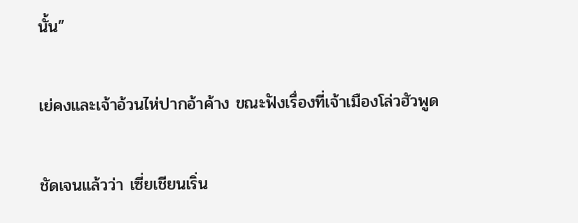นั้น”

เย่คงและเจ้าอ้วนไห่ปากอ้าค้าง ขณะฟังเรื่องที่เจ้าเมืองโล่วฮัวพูด

ชัดเจนแล้วว่า เซี่ยเชียนเริ่น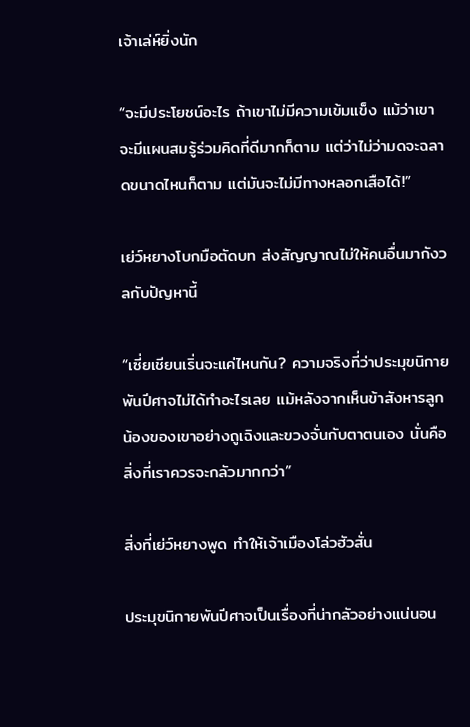เจ้าเล่ห์ยิ่งนัก

“จะมีประโยชน์อะไร ถ้าเขาไม่มีความเข้มแข็ง แม้ว่าเขาจะมีแผนสมรู้ร่วมคิดที่ดีมากก็ตาม แต่ว่าไม่ว่ามดจะฉลาดขนาดไหนก็ตาม แต่มันจะไม่มีทางหลอกเสือได้!”

เย่ว์หยางโบกมือตัดบท ส่งสัญญาณไม่ให้คนอื่นมากังวลกับปัญหานี้

“เซี่ยเชียนเริ่นจะแค่ไหนกัน? ความจริงที่ว่าประมุขนิกายพันปีศาจไม่ได้ทำอะไรเลย แม้หลังจากเห็นข้าสังหารลูกน้องของเขาอย่างถูเฉิงและขวงจั่นกับตาตนเอง นั่นคือสิ่งที่เราควรจะกลัวมากกว่า”

สิ่งที่เย่ว์หยางพูด ทำให้เจ้าเมืองโล่วฮัวสั่น

ประมุขนิกายพันปีศาจเป็นเรื่องที่น่ากลัวอย่างแน่นอน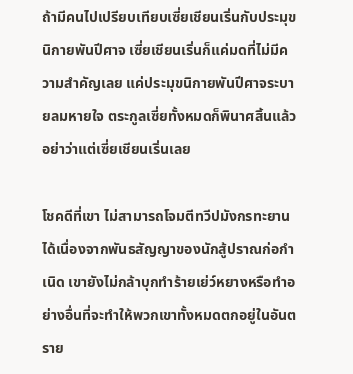ถ้ามีคนไปเปรียบเทียบเซี่ยเชียนเริ่นกับประมุขนิกายพันปีศาจ เซี่ยเชียนเริ่นก็แค่มดที่ไม่มีความสำคัญเลย แค่ประมุขนิกายพันปีศาจระบายลมหายใจ ตระกูลเซี่ยทั้งหมดก็พินาศสิ้นแล้ว อย่าว่าแต่เซี่ยเชียนเริ่นเลย

โชคดีที่เขา ไม่สามารถโจมตีทวีปมังกรทะยานได้เนื่องจากพันธสัญญาของนักสู้ปราณก่อกำเนิด เขายังไม่กล้าบุกทำร้ายเย่ว์หยางหรือทำอย่างอื่นที่จะทำให้พวกเขาทั้งหมดตกอยู่ในอันตราย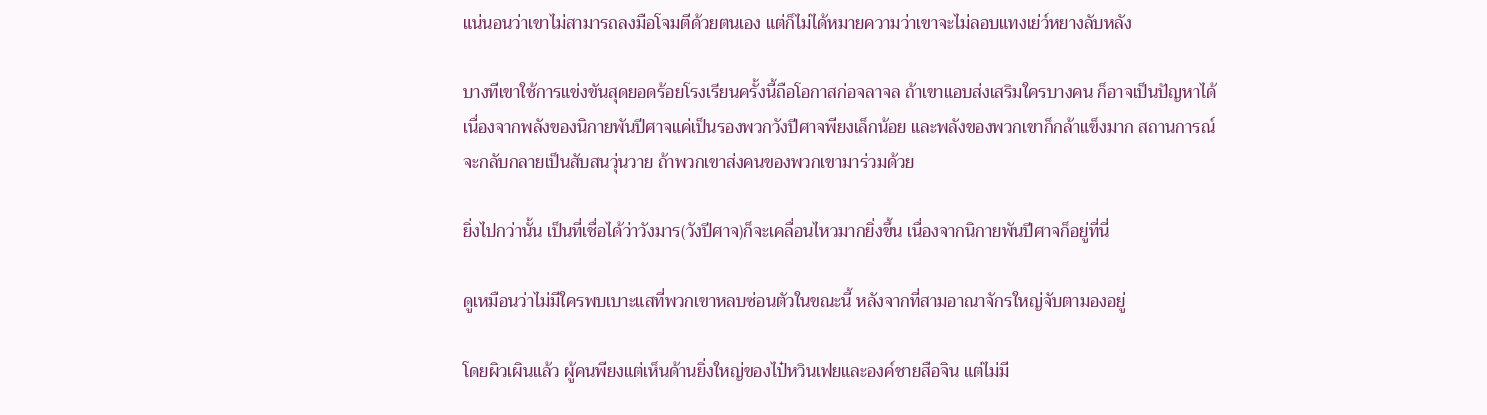แน่นอนว่าเขาไม่สามารถลงมือโจมตีด้วยตนเอง แต่ก็ไม่ได้หมายความว่าเขาจะไม่ลอบแทงเย่ว์หยางลับหลัง

บางทีเขาใช้การแข่งขันสุดยอดร้อยโรงเรียนครั้งนี้ถือโอกาสก่อจลาจล ถ้าเขาแอบส่งเสริมใครบางคน ก็อาจเป็นปัญหาได้ เนื่องจากพลังของนิกายพันปีศาจแค่เป็นรองพวกวังปีศาจพียงเล็กน้อย และพลังของพวกเขาก็กล้าแข็งมาก สถานการณ์จะกลับกลายเป็นสับสนวุ่นวาย ถ้าพวกเขาส่งคนของพวกเขามาร่วมด้วย

ยิ่งไปกว่านั้น เป็นที่เชื่อได้ว่าวังมาร(วังปีศาจ)ก็จะเคลื่อนไหวมากยิ่งขึ้น เนื่องจากนิกายพันปีศาจก็อยู่ที่นี่

ดูเหมือนว่าไม่มีใครพบเบาะแสที่พวกเขาหลบซ่อนตัวในขณะนี้ หลังจากที่สามอาณาจักรใหญ่จับตามองอยู่

โดยผิวเผินแล้ว ผู้คนพียงแต่เห็นด้านยิ่งใหญ่ของไป๋หวินเฟยและองค์ชายสือจิน แต่ไม่มี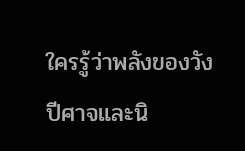ใครรู้ว่าพลังของวังปีศาจและนิ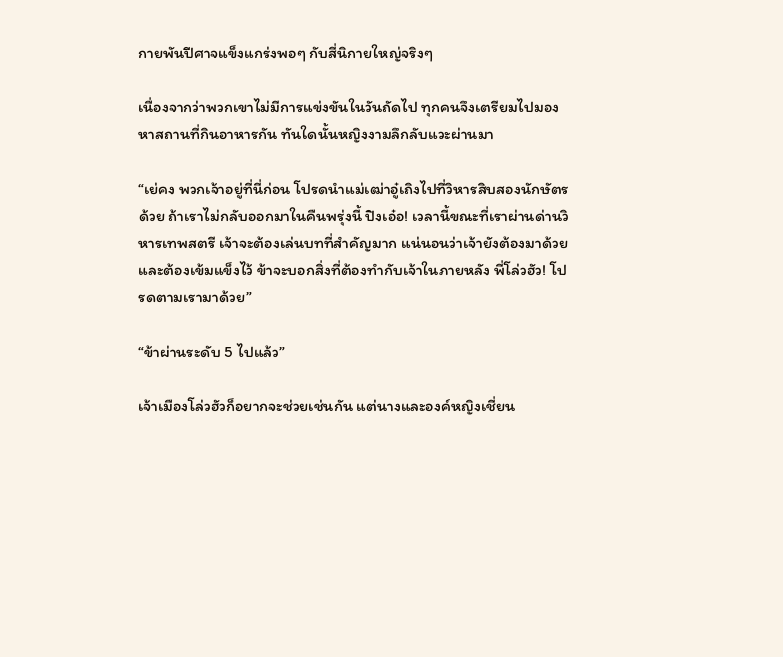กายพันปีศาจแข็งแกร่งพอๆ กับสี่นิกายใหญ่จริงๆ

เนื่องจากว่าพวกเขาไม่มีการแข่งขันในวันถัดไป ทุกคนจึงเตรียมไปมองหาสถานที่กินอาหารกัน ทันใดนั้นหญิงงามลึกลับแวะผ่านมา

“เย่คง พวกเจ้าอยู่ที่นี่ก่อน โปรดนำแม่เฒ่าอู๋เถิงไปที่วิหารสิบสองนักษัตรด้วย ถ้าเราไม่กลับออกมาในคืนพรุ่งนี้ ปิงเอ๋อ! เวลานี้ขณะที่เราผ่านด่านวิหารเทพสตรี เจ้าจะต้องเล่นบทที่สำคัญมาก แน่นอนว่าเจ้ายังต้องมาด้วยและต้องเข้มแข็งไว้ ข้าจะบอกสิ่งที่ต้องทำกับเจ้าในภายหลัง พี่โล่วฮัว! โปรดตามเรามาด้วย”

“ข้าผ่านระดับ 5 ไปแล้ว”

เจ้าเมืองโล่วฮัวก็อยากจะช่วยเช่นกัน แต่นางและองค์หญิงเชี่ยน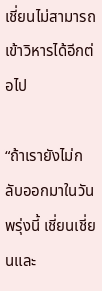เชี่ยนไม่สามารถเข้าวิหารได้อีกต่อไป

“ถ้าเรายังไม่กลับออกมาในวันพรุ่งนี้ เชี่ยนเชี่ยนและ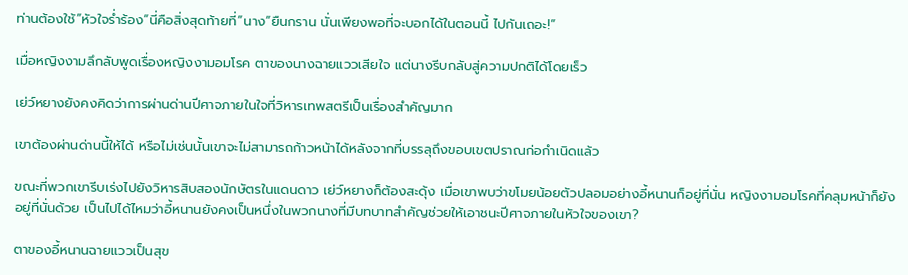ท่านต้องใช้”หัวใจร่ำร้อง“นี่คือสิ่งสุดท้ายที่”นาง“ยืนกราน นั่นเพียงพอที่จะบอกได้ในตอนนี้ ไปกันเถอะ!”

เมื่อหญิงงามลึกลับพูดเรื่องหญิงงามอมโรค ตาของนางฉายแววเสียใจ แต่นางรีบกลับสู่ความปกติได้โดยเร็ว

เย่ว์หยางยังคงคิดว่าการผ่านด่านปีศาจภายในใจที่วิหารเทพสตรีเป็นเรื่องสำคัญมาก

เขาต้องผ่านด่านนี้ให้ได้ หรือไม่เช่นนั้นเขาจะไม่สามารถก้าวหน้าได้หลังจากที่บรรลุถึงขอบเขตปราณก่อกำเนิดแล้ว

ขณะที่พวกเขารีบเร่งไปยังวิหารสิบสองนักษัตรในแดนดาว เย่ว์หยางก็ต้องสะดุ้ง เมื่อเขาพบว่าขโมยน้อยตัวปลอมอย่างอี้หนานก็อยู่ที่นั่น หญิงงามอมโรคที่คลุมหน้าก็ยังอยู่ที่นั่นด้วย เป็นไปได้ไหมว่าอี้หนานยังคงเป็นหนึ่งในพวกนางที่มีบทบาทสำคัญช่วยให้เอาชนะปีศาจภายในหัวใจของเขา?

ตาของอี้หนานฉายแววเป็นสุข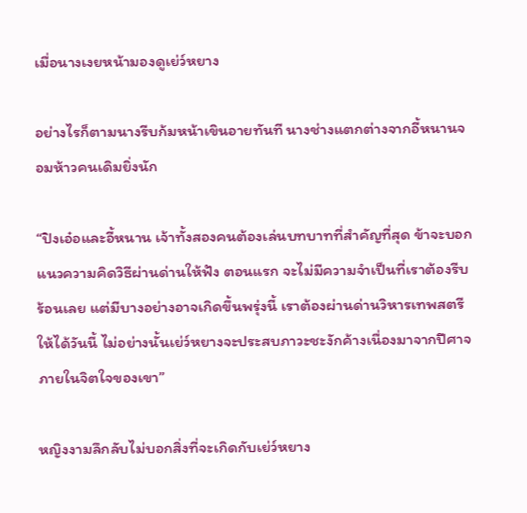เมื่อนางเงยหน้ามองดูเย่ว์หยาง

อย่างไรก็ตามนางรีบก้มหน้าเขินอายทันที นางช่างแตกต่างจากอี้หนานจอมห้าวคนเดิมยิ่งนัก

“ปิงเอ๋อและอี้หนาน เจ้าทั้งสองคนต้องเล่นบทบาทที่สำคัญที่สุด ข้าจะบอกแนวความคิดวิธีผ่านด่านให้ฟัง ตอนแรก จะไม่มีความจำเป็นที่เราต้องรีบร้อนเลย แต่มีบางอย่างอาจเกิดขึ้นพรุ่งนี้ เราต้องผ่านด่านวิหารเทพสตรีให้ได้วันนี้ ไม่อย่างนั้นเย่ว์หยางจะประสบภาวะชะงักค้างเนื่องมาจากปีศาจภายในจิตใจของเขา”

หญิงงามลึกลับไม่บอกสิ่งที่จะเกิดกับเย่ว์หยาง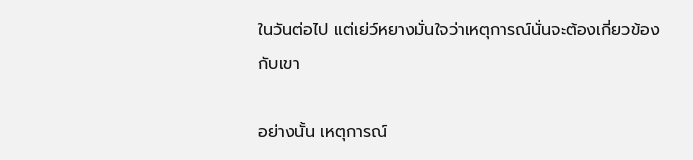ในวันต่อไป แต่เย่ว์หยางมั่นใจว่าเหตุการณ์นั่นจะต้องเกี่ยวข้องกับเขา

อย่างนั้น เหตุการณ์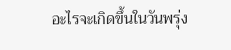อะไรจะเกิดขึ้นในวันพรุ่ง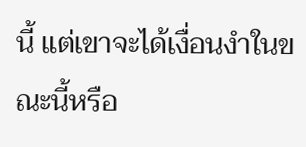นี้ แต่เขาจะได้เงื่อนงำในขณะนี้หรือ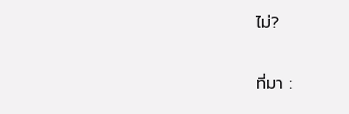ไม่?

ที่มา :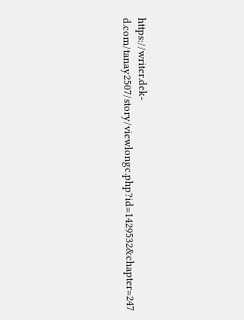https://writer.dek-d.com/tanay2507/story/viewlongc.php?id=1429532&chapter=247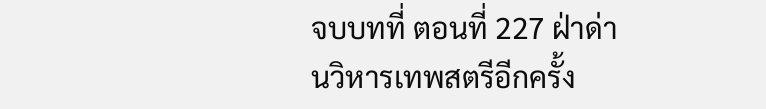จบบทที่ ตอนที่ 227 ฝ่าด่านวิหารเทพสตรีอีกครั้ง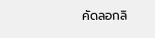คัดลอกลิ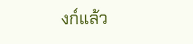งก์แล้ว